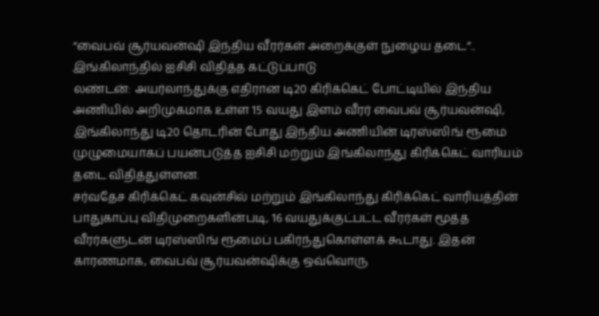“வைபவ் சூர்யவன்ஷி இந்திய வீரர்கள் அறைக்குள் நுழைய தடை”.. இங்கிலாந்தில் ஐசிசி விதித்த கட்டுப்பாடு
லண்டன்: அயர்லாந்துக்கு எதிரான டி20 கிரிக்கெட் போட்டியில் இந்திய அணியில் அறிமுகமாக உள்ள 15 வயது இளம் வீரர் வைபவ் சூர்யவன்ஷி, இங்கிலாந்து டி20 தொடரின் போது இந்திய அணியின் டிரஸ்ஸிங் ரூமை முழுமையாகப் பயன்படுத்த ஐசிசி மற்றும் இங்கிலாந்து கிரிக்கெட் வாரியம் தடை விதித்துள்ளன.
சர்வதேச கிரிக்கெட் கவுன்சில் மற்றும் இங்கிலாந்து கிரிக்கெட் வாரியத்தின் பாதுகாப்பு விதிமுறைகளின்படி, 16 வயதுக்குட்பட்ட வீரர்கள் மூத்த வீரர்களுடன் டிரஸ்ஸிங் ரூமைப் பகிர்ந்துகொள்ளக் கூடாது. இதன் காரணமாக, வைபவ் சூர்யவன்ஷிக்கு ஒவ்வொரு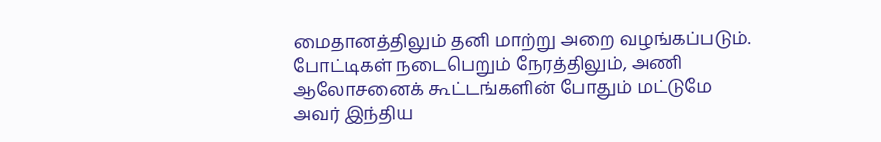மைதானத்திலும் தனி மாற்று அறை வழங்கப்படும். போட்டிகள் நடைபெறும் நேரத்திலும், அணி ஆலோசனைக் கூட்டங்களின் போதும் மட்டுமே அவர் இந்திய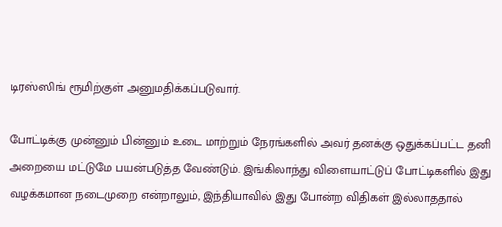டிரஸ்ஸிங் ரூமிற்குள் அனுமதிக்கப்படுவார்.

போட்டிக்கு முன்னும் பின்னும் உடை மாற்றும் நேரங்களில் அவர் தனக்கு ஒதுக்கப்பட்ட தனி அறையை மட்டுமே பயன்படுத்த வேண்டும். இங்கிலாந்து விளையாட்டுப் போட்டிகளில் இது வழக்கமான நடைமுறை என்றாலும், இந்தியாவில் இது போன்ற விதிகள் இல்லாததால்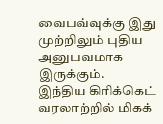வைபவ்வுக்கு இது முற்றிலும் புதிய அனுபவமாக இருக்கும்.
இந்திய கிரிக்கெட் வரலாற்றில் மிகக்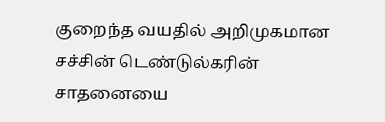குறைந்த வயதில் அறிமுகமான சச்சின் டெண்டுல்கரின் சாதனையை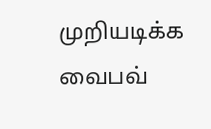முறியடிக்க வைபவ்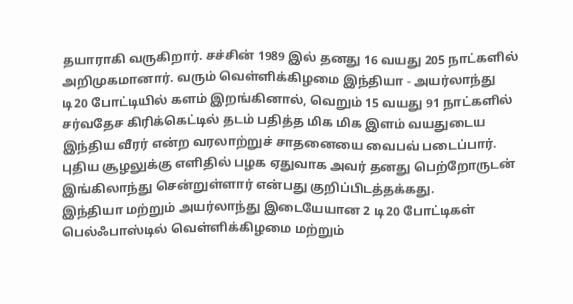தயாராகி வருகிறார். சச்சின் 1989 இல் தனது 16 வயது 205 நாட்களில் அறிமுகமானார். வரும் வெள்ளிக்கிழமை இந்தியா - அயர்லாந்து டி20 போட்டியில் களம் இறங்கினால், வெறும் 15 வயது 91 நாட்களில் சர்வதேச கிரிக்கெட்டில் தடம் பதித்த மிக மிக இளம் வயதுடைய இந்திய வீரர் என்ற வரலாற்றுச் சாதனையை வைபவ் படைப்பார். புதிய சூழலுக்கு எளிதில் பழக ஏதுவாக அவர் தனது பெற்றோருடன் இங்கிலாந்து சென்றுள்ளார் என்பது குறிப்பிடத்தக்கது.
இந்தியா மற்றும் அயர்லாந்து இடையேயான 2 டி20 போட்டிகள் பெல்ஃபாஸ்டில் வெள்ளிக்கிழமை மற்றும்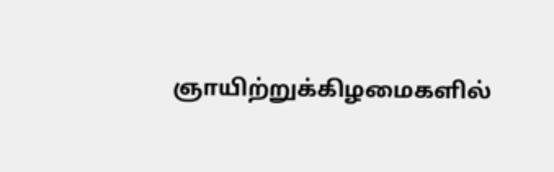ஞாயிற்றுக்கிழமைகளில்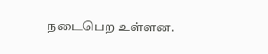நடைபெற உள்ளன.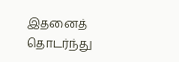இதனைத் தொடர்ந்து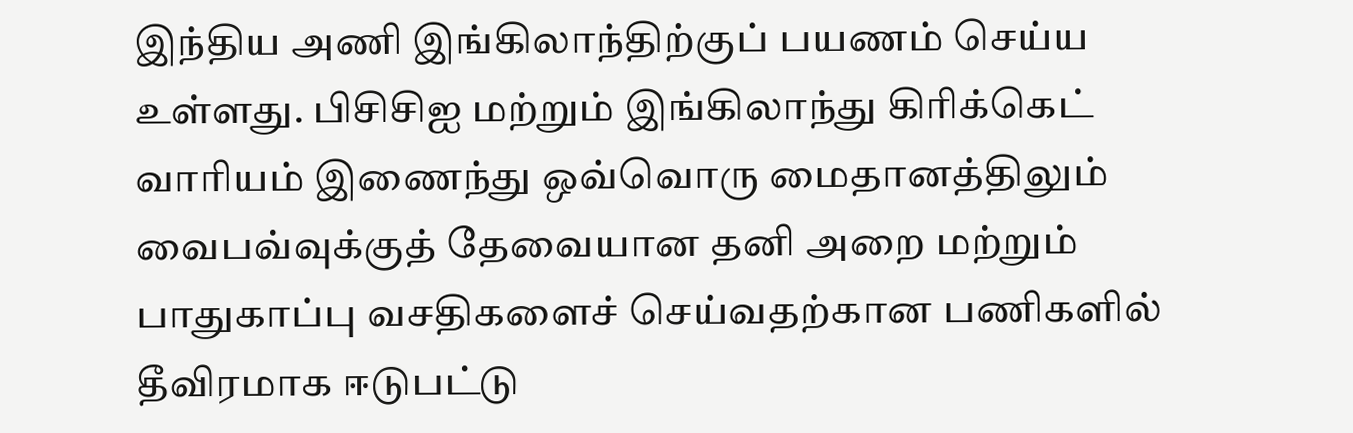இந்திய அணி இங்கிலாந்திற்குப் பயணம் செய்ய உள்ளது. பிசிசிஐ மற்றும் இங்கிலாந்து கிரிக்கெட் வாரியம் இணைந்து ஒவ்வொரு மைதானத்திலும் வைபவ்வுக்குத் தேவையான தனி அறை மற்றும் பாதுகாப்பு வசதிகளைச் செய்வதற்கான பணிகளில் தீவிரமாக ஈடுபட்டு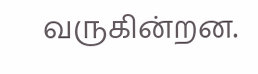வருகின்றன.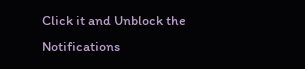Click it and Unblock the Notifications